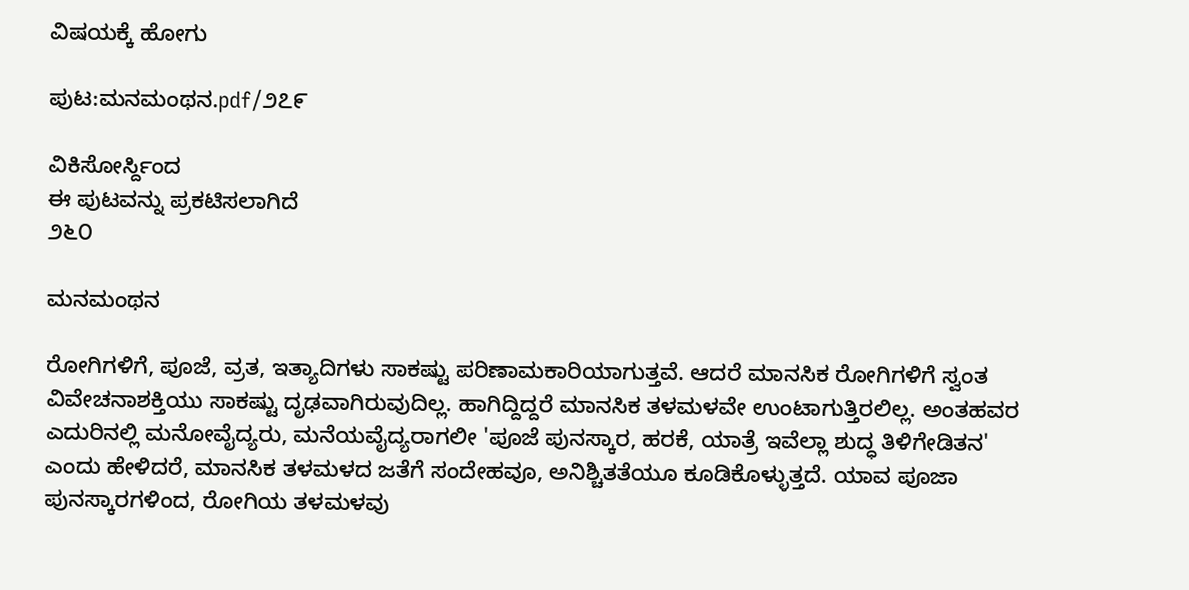ವಿಷಯಕ್ಕೆ ಹೋಗು

ಪುಟ:ಮನಮಂಥನ.pdf/೨೭೯

ವಿಕಿಸೋರ್ಸ್ದಿಂದ
ಈ ಪುಟವನ್ನು ಪ್ರಕಟಿಸಲಾಗಿದೆ
೨೬೦

ಮನಮಂಥನ

ರೋಗಿಗಳಿಗೆ, ಪೂಜೆ, ವ್ರತ, ಇತ್ಯಾದಿಗಳು ಸಾಕಷ್ಟು ಪರಿಣಾಮಕಾರಿಯಾಗುತ್ತವೆ. ಆದರೆ ಮಾನಸಿಕ ರೋಗಿಗಳಿಗೆ ಸ್ವಂತ ವಿವೇಚನಾಶಕ್ತಿಯು ಸಾಕಷ್ಟು ದೃಢವಾಗಿರುವುದಿಲ್ಲ. ಹಾಗಿದ್ದಿದ್ದರೆ ಮಾನಸಿಕ ತಳಮಳವೇ ಉಂಟಾಗುತ್ತಿರಲಿಲ್ಲ. ಅಂತಹವರ ಎದುರಿನಲ್ಲಿ ಮನೋವೈದ್ಯರು, ಮನೆಯವೈದ್ಯರಾಗಲೀ 'ಪೂಜೆ ಪುನಸ್ಕಾರ, ಹರಕೆ, ಯಾತ್ರೆ ಇವೆಲ್ಲಾ ಶುದ್ಧ ತಿಳಿಗೇಡಿತನ' ಎಂದು ಹೇಳಿದರೆ, ಮಾನಸಿಕ ತಳಮಳದ ಜತೆಗೆ ಸಂದೇಹವೂ, ಅನಿಶ್ಚಿತತೆಯೂ ಕೂಡಿಕೊಳ್ಳುತ್ತದೆ. ಯಾವ ಪೂಜಾ ಪುನಸ್ಕಾರಗಳಿಂದ, ರೋಗಿಯ ತಳಮಳವು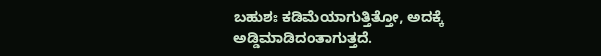ಬಹುಶಃ ಕಡಿಮೆಯಾಗುತ್ತಿತ್ತೋ, ಅದಕ್ಕೆ ಅಡ್ಡಿಮಾಡಿದಂತಾಗುತ್ತದೆ.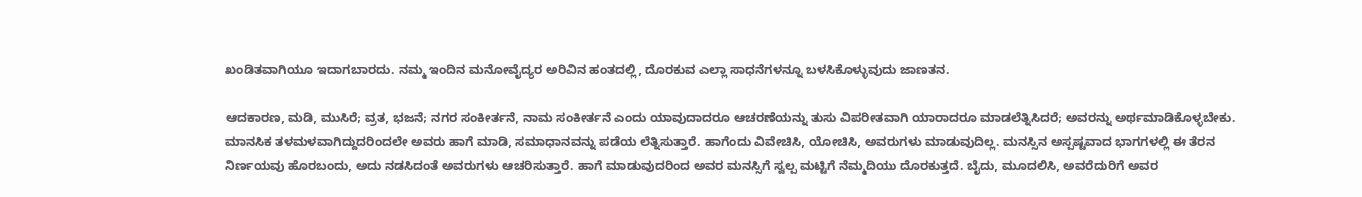ಖಂಡಿತವಾಗಿಯೂ ಇದಾಗಬಾರದು. ನಮ್ಮ ಇಂದಿನ ಮನೋವೈದ್ಯರ ಅರಿವಿನ ಹಂತದಲ್ಲಿ, ದೊರಕುವ ಎಲ್ಲಾ ಸಾಧನೆಗಳನ್ನೂ ಬಳಸಿಕೊಳ್ಳುವುದು ಜಾಣತನ.

ಆದಕಾರಣ, ಮಡಿ, ಮುಸಿರೆ; ವ್ರತ, ಭಜನೆ; ನಗರ ಸಂಕೀರ್ತನೆ, ನಾಮ ಸಂಕೀರ್ತನೆ ಎಂದು ಯಾವುದಾದರೂ ಆಚರಣೆಯನ್ನು ತುಸು ವಿಪರೀತವಾಗಿ ಯಾರಾದರೂ ಮಾಡಲೆತ್ನಿಸಿದರೆ; ಅವರನ್ನು ಅರ್ಥಮಾಡಿಕೊಳ್ಳಬೇಕು. ಮಾನಸಿಕ ತಳಮಳವಾಗಿದ್ದುದರಿಂದಲೇ ಅವರು ಹಾಗೆ ಮಾಡಿ, ಸಮಾಧಾನವನ್ನು ಪಡೆಯ ಲೆತ್ನಿಸುತ್ತಾರೆ. ಹಾಗೆಂದು ವಿವೇಚಿಸಿ, ಯೋಚಿಸಿ, ಅವರುಗಳು ಮಾಡುವುದಿಲ್ಲ. ಮನಸ್ಸಿನ ಅಸ್ಪಷ್ಟವಾದ ಭಾಗಗಳಲ್ಲಿ ಈ ತೆರನ ನಿರ್ಣಯವು ಹೊರಬಂದು, ಅದು ನಡಸಿದಂತೆ ಅವರುಗಳು ಆಚರಿಸುತ್ತಾರೆ. ಹಾಗೆ ಮಾಡುವುದರಿಂದ ಅವರ ಮನಸ್ಸಿಗೆ ಸ್ವಲ್ಪ ಮಟ್ಟಿಗೆ ನೆಮ್ಮದಿಯು ದೊರಕುತ್ತದೆ. ಬೈದು, ಮೂದಲಿಸಿ, ಅವರೆದುರಿಗೆ ಅವರ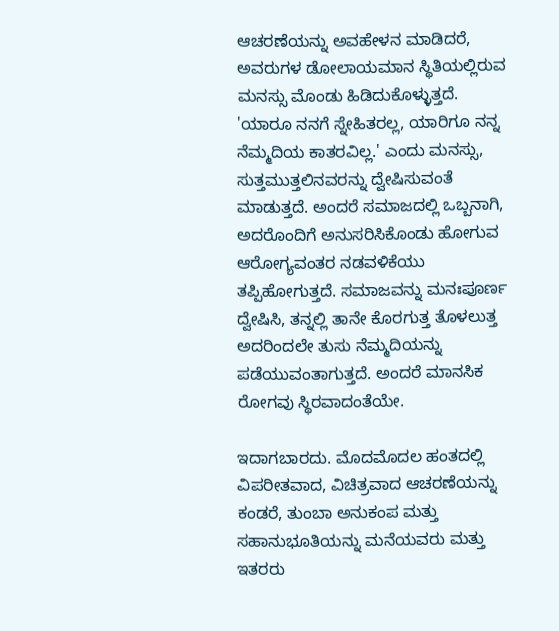ಆಚರಣೆಯನ್ನು ಅವಹೇಳನ ಮಾಡಿದರೆ, ಅವರುಗಳ ಡೋಲಾಯಮಾನ ಸ್ಥಿತಿಯಲ್ಲಿರುವ ಮನಸ್ಸು ಮೊಂಡು ಹಿಡಿದುಕೊಳ್ಳುತ್ತದೆ. 'ಯಾರೂ ನನಗೆ ಸ್ನೇಹಿತರಲ್ಲ, ಯಾರಿಗೂ ನನ್ನ ನೆಮ್ಮದಿಯ ಕಾತರವಿಲ್ಲ.' ಎಂದು ಮನಸ್ಸು, ಸುತ್ತಮುತ್ತಲಿನವರನ್ನು ದ್ವೇಷಿಸುವಂತೆ ಮಾಡುತ್ತದೆ. ಅಂದರೆ ಸಮಾಜದಲ್ಲಿ ಒಬ್ಬನಾಗಿ, ಅದರೊಂದಿಗೆ ಅನುಸರಿಸಿಕೊಂಡು ಹೋಗುವ ಆರೋಗ್ಯವಂತರ ನಡವಳಿಕೆಯು ತಪ್ಪಿಹೋಗುತ್ತದೆ. ಸಮಾಜವನ್ನು ಮನಃಪೂರ್ಣ ದ್ವೇಷಿಸಿ, ತನ್ನಲ್ಲಿ ತಾನೇ ಕೊರಗುತ್ತ ತೊಳಲುತ್ತ ಅದರಿಂದಲೇ ತುಸು ನೆಮ್ಮದಿಯನ್ನು ಪಡೆಯುವಂತಾಗುತ್ತದೆ. ಅಂದರೆ ಮಾನಸಿಕ ರೋಗವು ಸ್ಥಿರವಾದಂತೆಯೇ.

ಇದಾಗಬಾರದು. ಮೊದಮೊದಲ ಹಂತದಲ್ಲಿ ವಿಪರೀತವಾದ, ವಿಚಿತ್ರವಾದ ಆಚರಣೆಯನ್ನು ಕಂಡರೆ, ತುಂಬಾ ಅನುಕಂಪ ಮತ್ತು ಸಹಾನುಭೂತಿಯನ್ನು ಮನೆಯವರು ಮತ್ತು ಇತರರು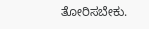ತೋರಿಸಬೇಕು.